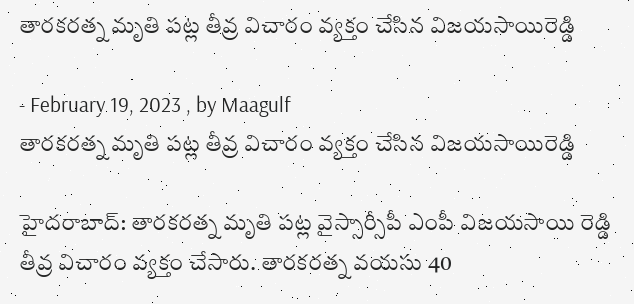తారకరత్న మృతి పట్ల తీవ్ర విచారం వ్యక్తం చేసిన విజయసాయిరెడ్డి

- February 19, 2023 , by Maagulf
తారకరత్న మృతి పట్ల తీవ్ర విచారం వ్యక్తం చేసిన విజయసాయిరెడ్డి

హైదరాబాద్: తారకరత్న మృతి పట్ల వైస్సార్సీపీ ఎంపీ విజయసాయి రెడ్డి తీవ్ర విచారం వ్యక్తం చేసారు. తారకరత్న వయసు 40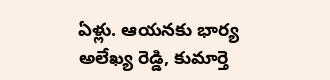ఏళ్లు. ఆయనకు భార్య అలేఖ్య రెడ్డి, కుమార్తె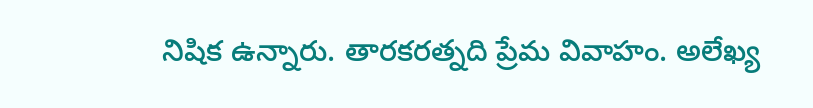నిషిక ఉన్నారు. తారకరత్నది ప్రేమ వివాహం. అలేఖ్య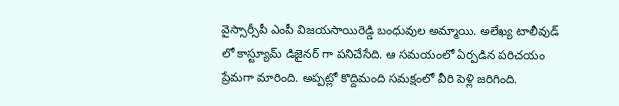వైస్సార్సీపీ ఎంపీ విజయసాయిరెడ్డి బంధువుల అమ్మాయి. అలేఖ్య టాలీవుడ్ లో కాస్ట్యూమ్ డిజైనర్ గా పనిచేసేది. ఆ సమయంలో ఏర్పడిన పరిచయం ప్రేమగా మారింది. అప్పట్లో కొద్దిమంది సమక్షంలో వీరి పెళ్లి జరిగింది.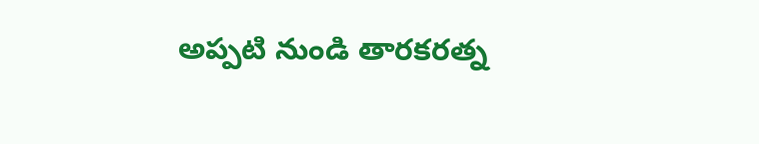అప్పటి నుండి తారకరత్న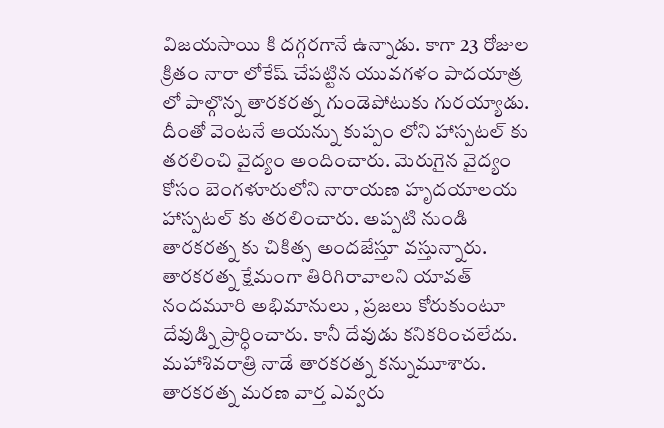విజయసాయి కి దగ్గరగానే ఉన్నాడు. కాగా 23 రోజుల క్రితం నారా లోకేష్ చేపట్టిన యువగళం పాదయాత్ర లో పాల్గొన్న తారకరత్న గుండెపోటుకు గురయ్యాడు. దీంతో వెంటనే ఆయన్ను కుప్పం లోని హాస్పటల్ కు తరలించి వైద్యం అందించారు. మెరుగైన వైద్యం కోసం బెంగళూరులోని నారాయణ హృదయాలయ హాస్పటల్ కు తరలించారు. అప్పటి నుండి తారకరత్న కు చికిత్స అందజేస్తూ వస్తున్నారు. తారకరత్న క్షేమంగా తిరిగిరావాలని యావత్ నందమూరి అభిమానులు , ప్రజలు కోరుకుంటూ దేవుడ్ని ప్రార్ధించారు. కానీ దేవుడు కనికరించలేదు. మహాశివరాత్రి నాడే తారకరత్న కన్నుమూశారు. తారకరత్న మరణ వార్త ఎవ్వరు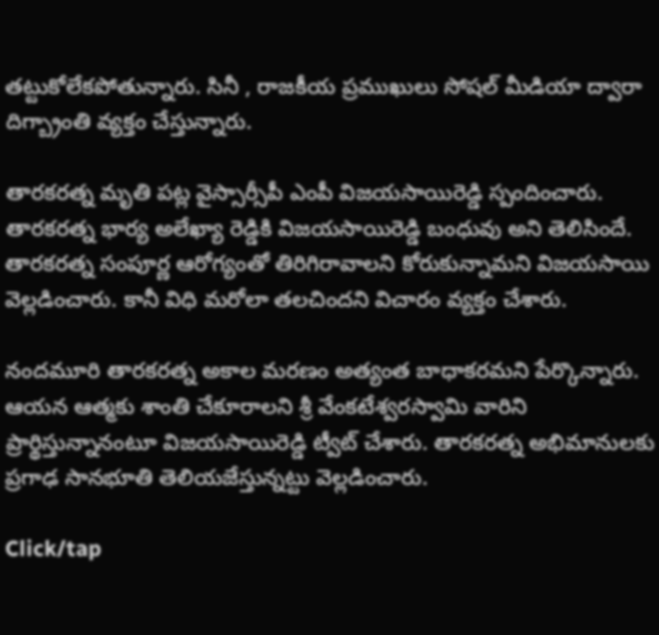తట్టుకోలేకపోతున్నారు. సినీ , రాజకీయ ప్రముఖులు సోషల్ మీడియా ద్వారా దిగ్బ్రాంతి వ్యక్తం చేస్తున్నారు.

తారకరత్న మృతి పట్ల వైస్సార్సీపీ ఎంపీ విజయసాయిరెడ్డి స్పందించారు. తారకరత్న భార్య అలేఖ్యా రెడ్డికి విజయసాయిరెడ్డి బంధువు అని తెలిసిందే. తారకరత్న సంపూర్ణ ఆరోగ్యంతో తిరిగిరావాలని కోరుకున్నామని విజయసాయి వెల్లడించారు. కానీ విధి మరోలా తలచిందని విచారం వ్యక్తం చేశారు.

నందమూరి తారకరత్న అకాల మరణం అత్యంత బాధాకరమని పేర్కొన్నారు. ఆయన ఆత్మకు శాంతి చేకూరాలని శ్రీ వేంకటేశ్వరస్వామి వారిని ప్రార్థిస్తున్నానంటూ విజయసాయిరెడ్డి ట్వీట్ చేశారు. తారకరత్న అభిమానులకు ప్రగాఢ సానభూతి తెలియజేస్తున్నట్టు వెల్లడించారు.

Click/tap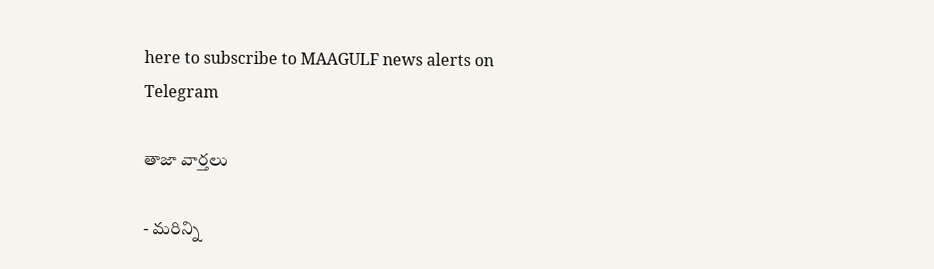here to subscribe to MAAGULF news alerts on Telegram

తాజా వార్తలు

- మరిన్ని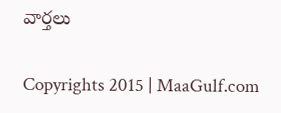వార్తలు

Copyrights 2015 | MaaGulf.com